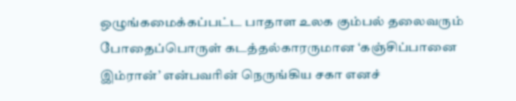ஒழுங்கமைக்கப்பட்ட பாதாள உலக கும்பல் தலைவரும் போதைப்பொருள் கடத்தல்காரருமான ‘கஞ்சிப்பானை இம்ரான்’ என்பவரின் நெருங்கிய சகா எனச்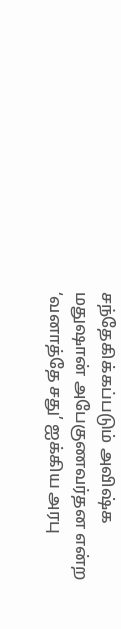சந்தேகிக்கப்படும் அவிஷ்க மதுஷான் அபேகுணவர்தன என்ற ‘வனாத்தே சது’ ஐக்கிய அரபு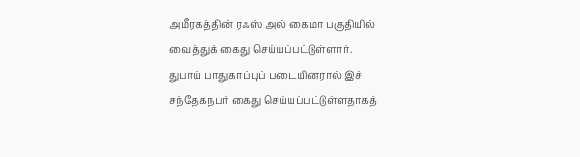அமீரகத்தின் ரஃஸ் அல் கைமா பகுதியில் வைத்துக் கைது செய்யப்பட்டுள்ளார்.
துபாய் பாதுகாப்புப் படையினரால் இச் சந்தேகநபர் கைது செய்யப்பட்டுள்ளதாகத்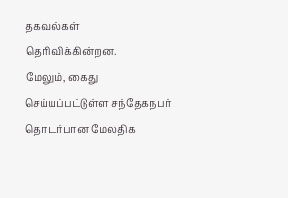தகவல்கள் தெரிவிக்கின்றன.
மேலும், கைது செய்யப்பட்டுள்ள சந்தேகநபர் தொடர்பான மேலதிக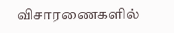விசாரணைகளில்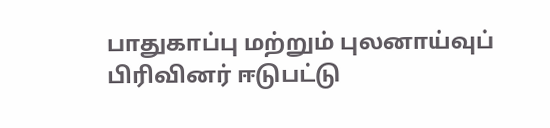பாதுகாப்பு மற்றும் புலனாய்வுப் பிரிவினர் ஈடுபட்டு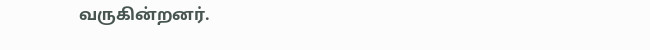வருகின்றனர்.